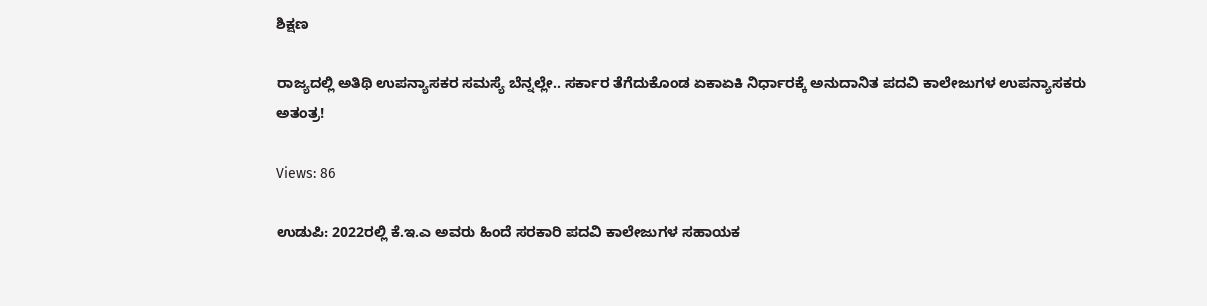ಶಿಕ್ಷಣ

ರಾಜ್ಯದಲ್ಲಿ ಅತಿಥಿ ಉಪನ್ಯಾಸಕರ ಸಮಸ್ಯೆ ಬೆನ್ನಲ್ಲೇ.. ಸರ್ಕಾರ ತೆಗೆದುಕೊಂಡ ಏಕಾಏಕಿ ನಿರ್ಧಾರಕ್ಕೆ ಅನುದಾನಿತ ಪದವಿ ಕಾಲೇಜುಗಳ ಉಪನ್ಯಾಸಕರು ಅತಂತ್ರ!

Views: 86

ಉಡುಪಿ: 2022ರಲ್ಲಿ ಕೆ.ಇ.ಎ ಅವರು ಹಿಂದೆ ಸರಕಾರಿ ಪದವಿ ಕಾಲೇಜುಗಳ ಸಹಾಯಕ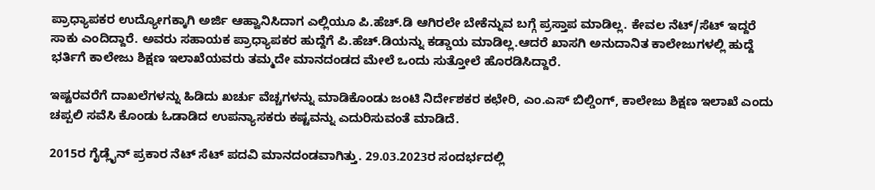ಪ್ರಾಧ್ಯಾಪಕರ ಉದ್ಯೋಗಕ್ಕಾಗಿ ಅರ್ಜಿ ಆಹ್ವಾನಿಸಿದಾಗ ಎಲ್ಲಿಯೂ ಪಿ.ಹೆಚ್.ಡಿ ಆಗಿರಲೇ ಬೇಕೆನ್ನುವ ಬಗ್ಗೆ ಪ್ರಸ್ತಾಪ ಮಾಡಿಲ್ಲ. ಕೇವಲ ನೆಟ್/ಸೆಟ್ ಇದ್ದರೆ ಸಾಕು ಎಂದಿದ್ದಾರೆ. ಅವರು ಸಹಾಯಕ ಪ್ರಾಧ್ಯಾಪಕರ ಹುದ್ದೆಗೆ ಪಿ.ಹೆಚ್.ಡಿಯನ್ನು ಕಡ್ಡಾಯ ಮಾಡಿಲ್ಲ.ಆದರೆ ಖಾಸಗಿ ಅನುದಾನಿತ ಕಾಲೇಜುಗಳಲ್ಲಿ ಹುದ್ದೆ ಭರ್ತಿಗೆ ಕಾಲೇಜು ಶಿಕ್ಷಣ ಇಲಾಖೆಯವರು ತಮ್ಮದೇ ಮಾನದಂಡದ ಮೇಲೆ ಒಂದು ಸುತ್ತೋಲೆ ಹೊರಡಿಸಿದ್ದಾರೆ.

ಇಷ್ಟರವರೆಗೆ ದಾಖಲೆಗಳನ್ನು ಹಿಡಿದು ಖರ್ಚು ವೆಚ್ಚಗಳನ್ನು ಮಾಡಿಕೊಂಡು ಜಂಟಿ ನಿರ್ದೇಶಕರ ಕಛೇರಿ, ಎಂ.ಎಸ್ ಬಿಲ್ಡಿಂಗ್, ಕಾಲೇಜು ಶಿಕ್ಷಣ ಇಲಾಖೆ ಎಂದು ಚಪ್ಪಲಿ ಸವೆಸಿ ಕೊಂಡು ಓಡಾಡಿದ ಉಪನ್ಯಾಸಕರು ಕಷ್ಟವನ್ನು ಎದುರಿಸುವಂತೆ ಮಾಡಿದೆ.

2015ರ ಗೈಡ್ಲೈನ್ ಪ್ರಕಾರ ನೆಟ್ ಸೆಟ್ ಪದವಿ ಮಾನದಂಡವಾಗಿತ್ತು. 29.03.2023ರ ಸಂದರ್ಭದಲ್ಲಿ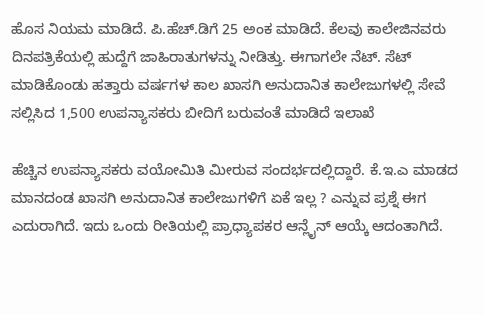ಹೊಸ ನಿಯಮ ಮಾಡಿದೆ. ಪಿ.ಹೆಚ್.ಡಿಗೆ 25 ಅಂಕ ಮಾಡಿದೆ. ಕೆಲವು ಕಾಲೇಜಿನವರು ದಿನಪತ್ರಿಕೆಯಲ್ಲಿ ಹುದ್ದೆಗೆ ಜಾಹಿರಾತುಗಳನ್ನು ನೀಡಿತ್ತು. ಈಗಾಗಲೇ ನೆಟ್. ಸೆಟ್ ಮಾಡಿಕೊಂಡು ಹತ್ತಾರು ವರ್ಷಗಳ ಕಾಲ ಖಾಸಗಿ ಅನುದಾನಿತ ಕಾಲೇಜುಗಳಲ್ಲಿ ಸೇವೆ ಸಲ್ಲಿಸಿದ 1,500 ಉಪನ್ಯಾಸಕರು ಬೀದಿಗೆ ಬರುವಂತೆ ಮಾಡಿದೆ ಇಲಾಖೆ

ಹೆಚ್ಚಿನ ಉಪನ್ಯಾಸಕರು ವಯೋಮಿತಿ ಮೀರುವ ಸಂದರ್ಭದಲ್ಲಿದ್ದಾರೆ. ಕೆ.ಇ.ಎ ಮಾಡದ ಮಾನದಂಡ ಖಾಸಗಿ ಅನುದಾನಿತ ಕಾಲೇಜುಗಳಿಗೆ ಏಕೆ ಇಲ್ಲ ? ಎನ್ನುವ ಪ್ರಶ್ನೆ ಈಗ ಎದುರಾಗಿದೆ. ಇದು ಒಂದು ರೀತಿಯಲ್ಲಿ ಪ್ರಾಧ್ಯಾಪಕರ ಆನ್ಲೈನ್ ಆಯ್ಕೆ ಆದಂತಾಗಿದೆ.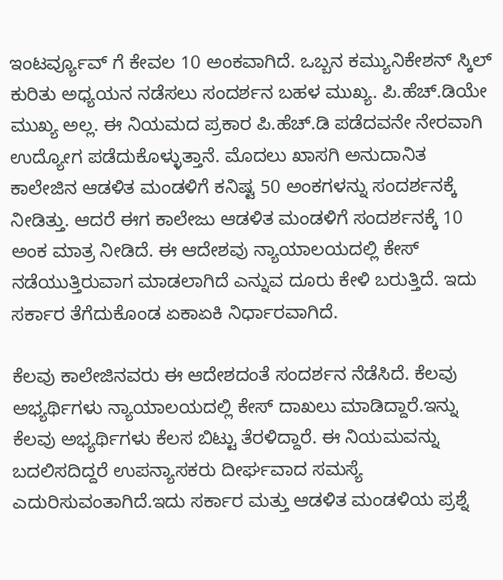ಇಂಟರ್ವ್ಯೂವ್ ಗೆ ಕೇವಲ 10 ಅಂಕವಾಗಿದೆ. ಒಬ್ಬನ ಕಮ್ಯುನಿಕೇಶನ್ ಸ್ಕಿಲ್ ಕುರಿತು ಅಧ್ಯಯನ ನಡೆಸಲು ಸಂದರ್ಶನ ಬಹಳ ಮುಖ್ಯ. ಪಿ.ಹೆಚ್.ಡಿಯೇ ಮುಖ್ಯ ಅಲ್ಲ. ಈ ನಿಯಮದ ಪ್ರಕಾರ ಪಿ.ಹೆಚ್.ಡಿ ಪಡೆದವನೇ ನೇರವಾಗಿ ಉದ್ಯೋಗ ಪಡೆದುಕೊಳ್ಳುತ್ತಾನೆ. ಮೊದಲು ಖಾಸಗಿ ಅನುದಾನಿತ ಕಾಲೇಜಿನ ಆಡಳಿತ ಮಂಡಳಿಗೆ ಕನಿಷ್ಟ 50 ಅಂಕಗಳನ್ನು ಸಂದರ್ಶನಕ್ಕೆ ನೀಡಿತ್ತು. ಆದರೆ ಈಗ ಕಾಲೇಜು ಆಡಳಿತ ಮಂಡಳಿಗೆ ಸಂದರ್ಶನಕ್ಕೆ 10 ಅಂಕ ಮಾತ್ರ ನೀಡಿದೆ. ಈ ಆದೇಶವು ನ್ಯಾಯಾಲಯದಲ್ಲಿ ಕೇಸ್ ನಡೆಯುತ್ತಿರುವಾಗ ಮಾಡಲಾಗಿದೆ ಎನ್ನುವ ದೂರು ಕೇಳಿ ಬರುತ್ತಿದೆ. ಇದು ಸರ್ಕಾರ ತೆಗೆದುಕೊಂಡ ಏಕಾಏಕಿ ನಿರ್ಧಾರವಾಗಿದೆ.

ಕೆಲವು ಕಾಲೇಜಿನವರು ಈ ಆದೇಶದಂತೆ ಸಂದರ್ಶನ ನೆಡೆಸಿದೆ. ಕೆಲವು ಅಭ್ಯರ್ಥಿಗಳು ನ್ಯಾಯಾಲಯದಲ್ಲಿ ಕೇಸ್ ದಾಖಲು ಮಾಡಿದ್ದಾರೆ.ಇನ್ನು ಕೆಲವು ಅಭ್ಯರ್ಥಿಗಳು ಕೆಲಸ ಬಿಟ್ಟು ತೆರಳಿದ್ದಾರೆ. ಈ ನಿಯಮವನ್ನು ಬದಲಿಸದಿದ್ದರೆ ಉಪನ್ಯಾಸಕರು ದೀರ್ಘವಾದ ಸಮಸ್ಯೆ ಎದುರಿಸುವಂತಾಗಿದೆ.ಇದು ಸರ್ಕಾರ ಮತ್ತು ಆಡಳಿತ ಮಂಡಳಿಯ ಪ್ರಶ್ನೆ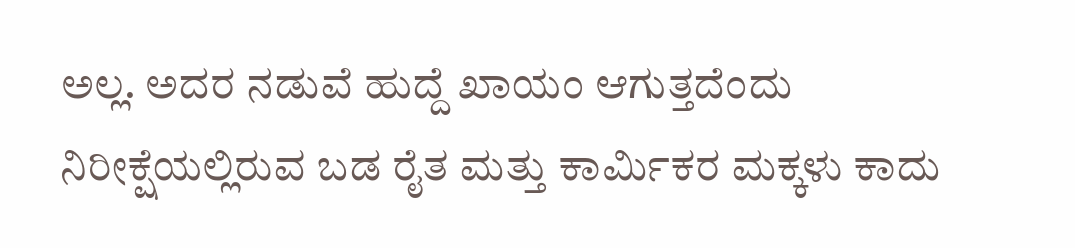ಅಲ್ಲ. ಅದರ ನಡುವೆ ಹುದ್ದೆ ಖಾಯಂ ಆಗುತ್ತದೆಂದು ನಿರೀಕ್ಷೆಯಲ್ಲಿರುವ ಬಡ ರೈತ ಮತ್ತು ಕಾರ್ಮಿಕರ ಮಕ್ಕಳು ಕಾದು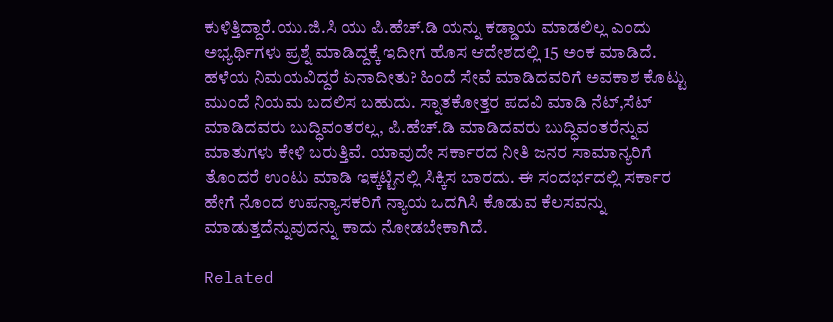ಕುಳಿತ್ತಿದ್ದಾರೆ.ಯು.ಜಿ.ಸಿ ಯು ಪಿ.ಹೆಚ್.ಡಿ ಯನ್ನು ಕಡ್ಡಾಯ ಮಾಡಲಿಲ್ಲ ಎಂದು ಅಭ್ಯರ್ಥಿಗಳು ಪ್ರಶ್ನೆ ಮಾಡಿದ್ದಕ್ಕೆ ಇದೀಗ ಹೊಸ ಆದೇಶದಲ್ಲಿ 15 ಅಂಕ ಮಾಡಿದೆ. ಹಳೆಯ ನಿಮಯವಿದ್ದರೆ ಏನಾದೀತು? ಹಿಂದೆ ಸೇವೆ ಮಾಡಿದವರಿಗೆ ಅವಕಾಶ ಕೊಟ್ಟು ಮುಂದೆ ನಿಯಮ ಬದಲಿಸ ಬಹುದು. ಸ್ನಾತಕೋತ್ತರ ಪದವಿ ಮಾಡಿ ನೆಟ್,ಸೆಟ್ ಮಾಡಿದವರು ಬುದ್ಧಿವಂತರಲ್ಲ, ಪಿ.ಹೆಚ್.ಡಿ ಮಾಡಿದವರು ಬುದ್ಧಿವಂತರೆನ್ನುವ ಮಾತುಗಳು ಕೇಳಿ ಬರುತ್ತಿವೆ. ಯಾವುದೇ ಸರ್ಕಾರದ ನೀತಿ ಜನರ ಸಾಮಾನ್ಯರಿಗೆ ತೊಂದರೆ ಉಂಟು ಮಾಡಿ ಇಕ್ಕಟ್ಟಿನಲ್ಲಿ ಸಿಕ್ಕಿಸ ಬಾರದು. ಈ ಸಂದರ್ಭದಲ್ಲಿ ಸರ್ಕಾರ ಹೇಗೆ ನೊಂದ ಉಪನ್ಯಾಸಕರಿಗೆ ನ್ಯಾಯ ಒದಗಿಸಿ ಕೊಡುವ ಕೆಲಸವನ್ನು ಮಾಡುತ್ತದೆನ್ನುವುದನ್ನು ಕಾದು ನೋಡಬೇಕಾಗಿದೆ.

Related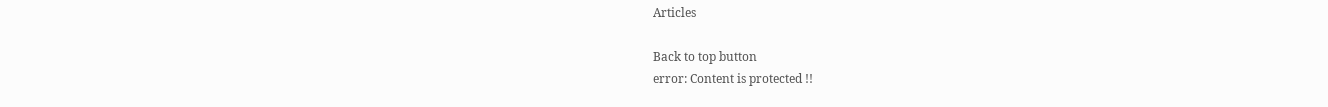Articles

Back to top button
error: Content is protected !!